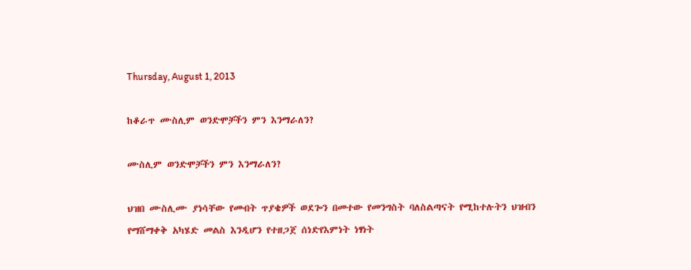Thursday, August 1, 2013

ከቆራጥ ሙስሊም ወንድሞቻችን ምን እንማራለን?

ሙስሊም ወንድሞቻችን ምን እንማራለን?

ህዝበ ሙስሊሙ ያነሳቸው የመብት ጥያቄዎች ወደጐን በመተው የመንግስት ባለስልጣናት የሚከተሉትን ህዝብን የማሸማቀቅ አካሄድ መልስ እንዲሆን የተዘጋጀ ሰነድየእምነት ነፃነት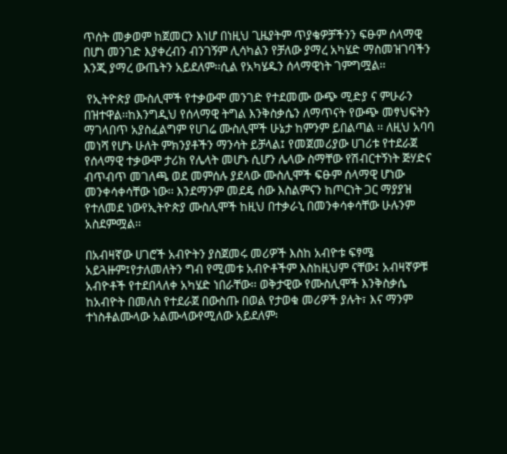ጥሰት መቃወም ከጀመርን እነሆ በነዚህ ጊዜያትም ጥያቄዎቻችንን ፍፁም ሰላማዊ በሆነ መንገድ እያቀረብን ብንገኝም ሊሳካልን የቻለው ያማረ አካሄድ ማስመዝገባችን እንጂ ያማረ ውጤትን አይደለም፡፡ሲል የአካሄዱን ሰላማዊነት ገምግሟል፡፡

 የኢትዮጵያ ሙስሊሞች የተቃውሞ መንገድ የተደመሙ ውጭ ሚድያ ና ምሁራን በዝተዋል፡፡ከእንግዲህ የሰላማዊ ትግል እንቅስቃሴን ለማጥናት የውጭ መፃህፍትን ማገላበጥ አያስፈልግም የሀገሬ ሙስሊሞች ሁኔታ ከምንም ይበልጣል ፡፡ ለዚህ አባባ መነሻ የሆኑ ሁለት ምክንያቶችን ማንሳት ይቻላል፤ የመጀመሪያው ሀገሪቱ የተደራጀ የሰላማዊ ተቃውሞ ታሪክ የሌላት መሆኑ ሲሆን ሌላው ስማቸው የሽብርተኝነት ጅሃድና ብጥብጥ መገለጫ ወደ መምሰሉ ያደላው ሙስሊሞች ፍፁም ሰላማዊ ሆነው መንቀሳቀሳቸው ነው፡፡ እንደማንም መደዴ ሰው እስልምናን ከጦርነት ጋር ማያያዝ የተለመደ ነውየኢትዮጵያ ሙስሊሞች ከዚህ በተቃራኒ በመንቀሳቀሳቸው ሁሉንም አስደምሟል፡፡

በአብዛኛው ሀገሮች አብዮትን ያስጀመሩ መሪዎች እስከ አብዮቱ ፍፃሜ አይጓዙም፤የታለመለትን ግብ የሚመቱ አብዮቶችም እስከዚህም ናቸው፤ አብዛኛዎቹ አብዮቶች የተደበላለቀ አካሄድ ነበራቸው፡፡ ወቅታዊው የሙስሊሞች እንቅስቃሴ ከአብዮት በመለስ የተደራጀ በውስጡ በወል የታወቁ መሪዎች ያሉት፣ እና ማንም ተነስቶልሙላው አልሙላውየሚለው አይደለም፡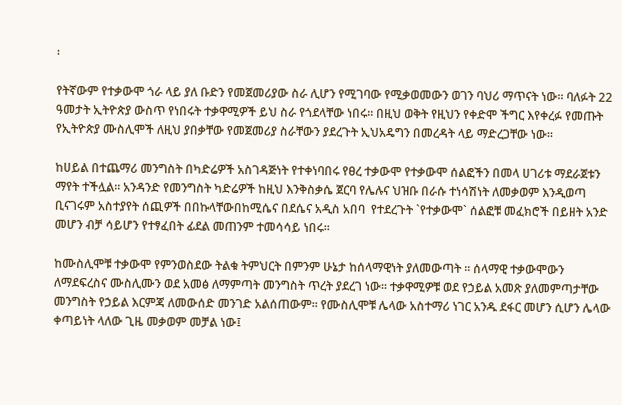፡

የትኛውም የተቃውሞ ጎራ ላይ ያለ ቡድን የመጀመሪያው ስራ ሊሆን የሚገባው የሚቃወመውን ወገን ባህሪ ማጥናት ነው፡፡ ባለፉት 22 ዓመታት ኢትዮጵያ ውስጥ የነበሩት ተቃዋሚዎች ይህ ስራ የጎደላቸው ነበሩ፡፡ በዚህ ወቅት የዚህን የቀድሞ ችግር እየቀረፉ የመጡት የኢትዮጵያ ሙስሊሞች ለዚህ ያበቃቸው የመጀመሪያ ስራቸውን ያደረጉት ኢህአዴግን በመረዳት ላይ ማድረጋቸው ነው፡፡

ከሀይል በተጨማሪ መንግስት በካድሬዎች አስገዳጅነት የተቀነባበሩ የፀረ ተቃውሞ የተቃውሞ ሰልፎችን በመላ ሀገሪቱ ማደራጀቱን ማየት ተችሏል፡፡ አንዳንድ የመንግስት ካድሬዎች ከዚህ እንቅስቃሴ ጀርባ የሌሉና ህዝቡ በራሱ ተነሳሽነት ለመቃወም እንዲወጣ ቢናገሩም አስተያየት ሰጪዎች በበኩላቸውበከሚሴና በደሴና አዲስ አበባ  የተደረጉት `የተቃውሞ` ሰልፎቹ መፈክሮች በይዘት አንድ መሆን ብቻ ሳይሆን የተፃፈበት ፊደል መጠንም ተመሳሳይ ነበሩ፡፡

ከሙስሊሞቹ ተቃውሞ የምንወስደው ትልቁ ትምህርት በምንም ሁኔታ ከሰላማዊነት ያለመውጣት ፡፡ ሰላማዊ ተቃውሞውን ለማደፍረስና ሙስሊሙን ወደ አመፅ ለማምጣት መንግስት ጥረት ያደረገ ነው፡፡ ተቃዋሚዎቹ ወደ የኃይል አመጽ ያለመምጣታቸው መንግስት የኃይል እርምጃ ለመውሰድ መንገድ አልሰጠውም፡፡ የሙስሊሞቹ ሌላው አስተማሪ ነገር አንዱ ደፋር መሆን ሲሆን ሌላው ቀጣይነት ላለው ጊዜ መቃወም መቻል ነው፤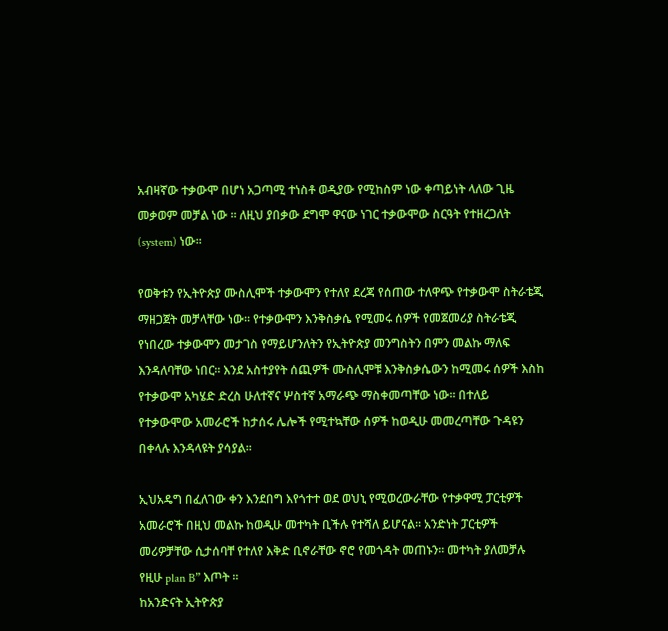አብዛኛው ተቃውሞ በሆነ አጋጣሚ ተነስቶ ወዲያው የሚከስም ነው ቀጣይነት ላለው ጊዜ መቃወም መቻል ነው ፡፡ ለዚህ ያበቃው ደግሞ ዋናው ነገር ተቃውሞው ስርዓት የተዘረጋለት (system) ነው፡፡

የወቅቱን የኢትዮጵያ ሙስሊሞች ተቃውሞን የተለየ ደረጃ የሰጠው ተለዋጭ የተቃውሞ ስትራቴጂ ማዘጋጀት መቻላቸው ነው፡፡ የተቃውሞን እንቅስቃሴ የሚመሩ ሰዎች የመጀመሪያ ስትራቴጂ የነበረው ተቃውሞን መታገስ የማይሆንለትን የኢትዮጵያ መንግስትን በምን መልኩ ማለፍ እንዳለባቸው ነበር፡፡ እንደ አስተያየት ሰጪዎች ሙስሊሞቹ እንቅስቃሴውን ከሚመሩ ሰዎች እስከ የተቃውሞ አካሄድ ድረስ ሁለተኛና ሦስተኛ አማራጭ ማስቀመጣቸው ነው፡፡ በተለይ የተቃውሞው አመራሮች ከታሰሩ ሌሎች የሚተኳቸው ሰዎች ከወዲሁ መመረጣቸው ጉዳዩን በቀላሉ እንዳላዩት ያሳያል፡፡

ኢህአዴግ በፈለገው ቀን እንደበግ እየጎተተ ወደ ወህኒ የሚወረውራቸው የተቃዋሚ ፓርቲዎች አመራሮች በዚህ መልኩ ከወዲሁ መተካት ቢችሉ የተሻለ ይሆናል፡፡ አንድነት ፓርቲዎች መሪዎቻቸው ሲታሰባቸ የተለየ እቅድ ቢኖራቸው ኖሮ የመጎዳት መጠኑን፡፡ መተካት ያለመቻሉ የዚሁ plan B” እጦት ፡፡
ከአንድናት ኢትዮጵያ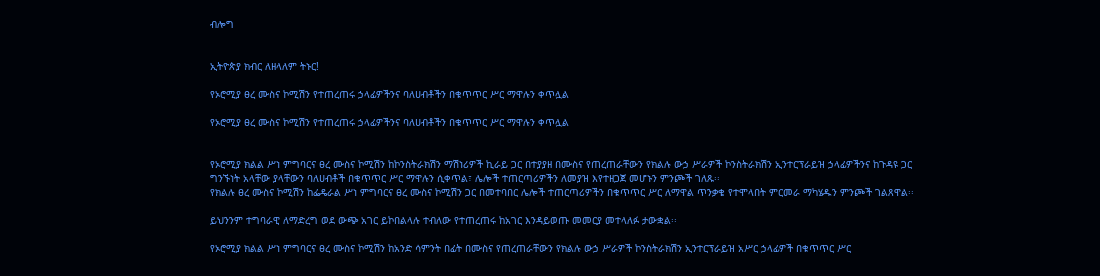ብሎግ


ኢትዮጵያ ክብር ለዘላለም ትኑር!

የኦሮሚያ ፀረ ሙስና ኮሚሽን የተጠረጠሩ ኃላፊዎችንና ባለሀብቶችን በቁጥጥር ሥር ማዋሉን ቀጥሏል

የኦሮሚያ ፀረ ሙስና ኮሚሽን የተጠረጠሩ ኃላፊዎችንና ባለሀብቶችን በቁጥጥር ሥር ማዋሉን ቀጥሏል


የኦሮሚያ ክልል ሥነ ምግባርና ፀረ ሙስና ኮሚሽን ከኮንስትራክሽን ማሽነሪዎች ኪራይ ጋር በተያያዘ በሙስና የጠረጠራቸውን የክልሉ ውኃ ሥራዎች ኮንስትራክሽን ኢንተርፕራይዝ ኃላፊዎችንና ከጉዳዩ ጋር ግንኙነት አላቸው ያላቸውን ባለሀብቶች በቁጥጥር ሥር ማዋሉን ሲቀጥል፣ ሌሎች ተጠርጣሪዎችን ለመያዝ እየተዘጋጀ መሆኑን ምንጮች ገለጹ፡፡
የክልሉ ፀረ ሙስና ኮሚሽን ከፌዴራል ሥነ ምግባርና ፀረ ሙስና ኮሚሽን ጋር በመተባበር ሌሎች ተጠርጣሪዎችን በቁጥጥር ሥር ለማዋል ጥንቃቄ የተሞላበት ምርመራ ማካሄዱን ምንጮች ገልጸዋል፡፡

ይህንንም ተግባራዊ ለማድረግ ወደ ውጭ አገር ይኮበልላሉ ተብለው የተጠረጠሩ ከአገር እንዳይወጡ መመርያ መተላለፉ ታውቋል፡፡

የኦሮሚያ ክልል ሥነ ምግባርና ፀረ ሙስና ኮሚሽን ከአንድ ሳምንት በፊት በሙስና የጠረጠራቸውን የክልሉ ውኃ ሥራዎች ኮንስትራክሽን ኢንተርፕራይዝ አሥር ኃላፊዎች በቁጥጥር ሥር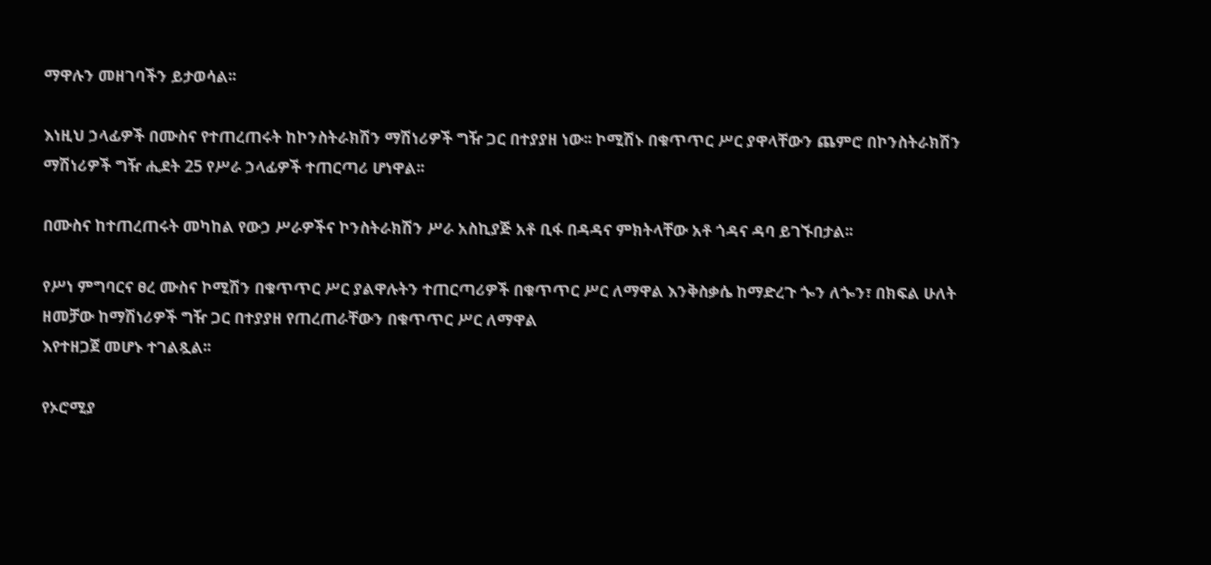ማዋሉን መዘገባችን ይታወሳል፡፡

እነዚህ ኃላፊዎች በሙስና የተጠረጠሩት ከኮንስትራክሽን ማሽነሪዎች ግዥ ጋር በተያያዘ ነው፡፡ ኮሚሽኑ በቁጥጥር ሥር ያዋላቸውን ጨምሮ በኮንስትራክሽን ማሽነሪዎች ግዥ ሒደት 25 የሥራ ኃላፊዎች ተጠርጣሪ ሆነዋል፡፡

በሙስና ከተጠረጠሩት መካከል የውኃ ሥራዎችና ኮንስትራክሽን ሥራ አስኪያጅ አቶ ቢፋ በዳዳና ምክትላቸው አቶ ጎዳና ዳባ ይገኙበታል፡፡

የሥነ ምግባርና ፀረ ሙስና ኮሚሽን በቁጥጥር ሥር ያልዋሉትን ተጠርጣሪዎች በቁጥጥር ሥር ለማዋል እንቅስቃሴ ከማድረጉ ጐን ለጐን፣ በክፍል ሁለት ዘመቻው ከማሽነሪዎች ግዥ ጋር በተያያዘ የጠረጠራቸውን በቁጥጥር ሥር ለማዋል
እየተዘጋጀ መሆኑ ተገልጿል፡፡

የኦሮሚያ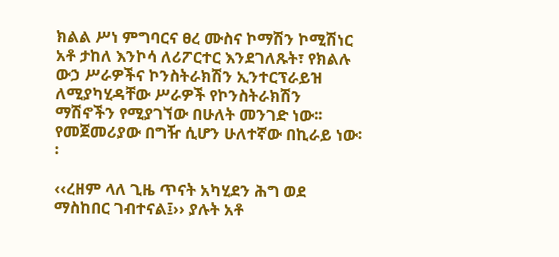ክልል ሥነ ምግባርና ፀረ ሙስና ኮማሽን ኮሚሽነር አቶ ታከለ እንኮሳ ለሪፖርተር እንደገለጹት፣ የክልሉ ውኃ ሥራዎችና ኮንስትራክሽን ኢንተርፕራይዝ ለሚያካሂዳቸው ሥራዎች የኮንስትራክሽን ማሽኖችን የሚያገኘው በሁለት መንገድ ነው፡፡ የመጀመሪያው በግዥ ሲሆን ሁለተኛው በኪራይ ነው፡፡

‹‹ረዘም ላለ ጊዜ ጥናት አካሂደን ሕግ ወደ ማስከበር ገብተናል፤›› ያሉት አቶ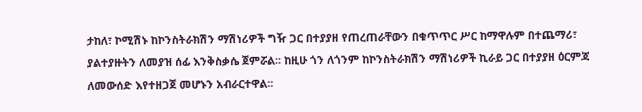ታከለ፣ ኮሚሽኑ ከኮንስትራክሽን ማሽነሪዎች ግዥ ጋር በተያያዘ የጠረጠራቸውን በቁጥጥር ሥር ከማዋሉም በተጨማሪ፣ ያልተያዙትን ለመያዝ ሰፊ እንቅስቃሴ ጀምሯል፡፡ ከዚሁ ጎን ለጎንም ከኮንስትራክሽን ማሽነሪዎች ኪራይ ጋር በተያያዘ ዕርምጃ ለመውሰድ እየተዘጋጀ መሆኑን አብራርተዋል፡፡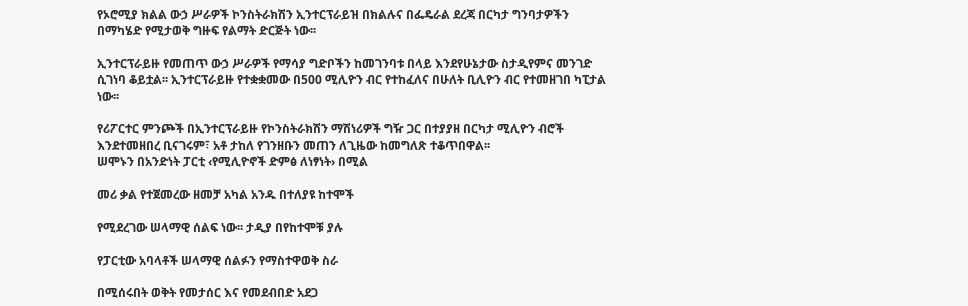የኦሮሚያ ክልል ውኃ ሥራዎች ኮንስትራክሽን ኢንተርፕራይዝ በክልሉና በፌዴራል ደረጃ በርካታ ግንባታዎችን በማካሄድ የሚታወቅ ግዙፍ የልማት ድርጅት ነው፡፡

ኢንተርፕራይዙ የመጠጥ ውኃ ሥራዎች የማሳያ ግድቦችን ከመገንባቱ በላይ እንደየሁኔታው ስታዲየምና መንገድ ሲገነባ ቆይቷል፡፡ ኢንተርፕራይዙ የተቋቋመው በ500 ሚሊዮን ብር የተከፈለና በሁለት ቢሊዮን ብር የተመዘገበ ካፒታል ነው፡፡

የሪፖርተር ምንጮች በኢንተርፕራይዙ የኮንስትራክሽን ማሽነሪዎች ግዥ ጋር በተያያዘ በርካታ ሚሊዮን ብሮች እንደተመዘበረ ቢናገሩም፣ አቶ ታከለ የገንዘቡን መጠን ለጊዜው ከመግለጽ ተቆጥበዋል፡፡
ሠሞኑን በአንድነት ፓርቲ ‹የሚሊዮኖች ድምፅ ለነፃነት› በሚል

መሪ ቃል የተጀመረው ዘመቻ አካል አንዱ በተለያዩ ከተሞች

የሚደረገው ሠላማዊ ሰልፍ ነው፡፡ ታዲያ በየከተሞቹ ያሉ

የፓርቲው አባላቶች ሠላማዊ ሰልፉን የማስተዋወቅ ስራ

በሚሰሩበት ወቅት የመታሰር እና የመደብበድ አደጋ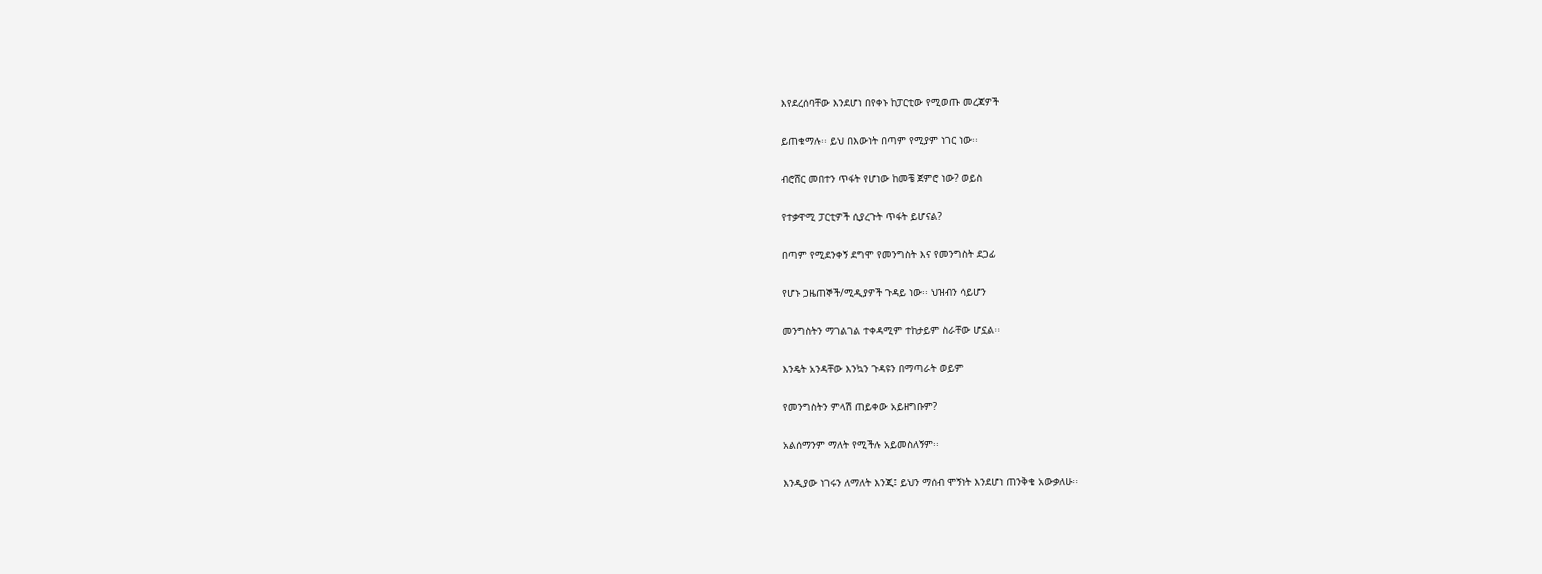እየደረሰባቸው እንደሆነ በየቀኑ ከፓርቲው የሚወጡ መረጃዎች

ይጠቁማሉ፡፡ ይህ በእውነት በጣም የሚያም ነገር ነው፡፡

ብሮሸር መበተን ጥፋት የሆነው ከመቼ ጀምሮ ነው? ወይስ

የተቃዋሚ ፓርቲዎች ሲያረጉት ጥፋት ይሆናል?

በጣም የሚደንቀኝ ደግሞ የመንግስት እና የመንግስት ደጋፊ

የሆኑ ጋዜጠኞች/ሚዲያዎች ጉዳይ ነው፡፡ ህዝብን ሳይሆን

መንግስትን ማገልገል ተቀዳሚም ተከታይም ስራቸው ሆኗል፡፡

እንዴት አንዳቸው እንኳን ጉዳዩን በማጣራት ወይም

የመንግስትን ምላሽ ጠይቀው አይዘግቡም?

አልሰማንም ማለት የሚችሉ አይመስለኝም፡፡

እንዲያው ነገሩን ለማለት እንጂ፤ ይህን ማሰብ ሞኝነት እንደሆነ ጠንቅቄ አውቃለሁ፡፡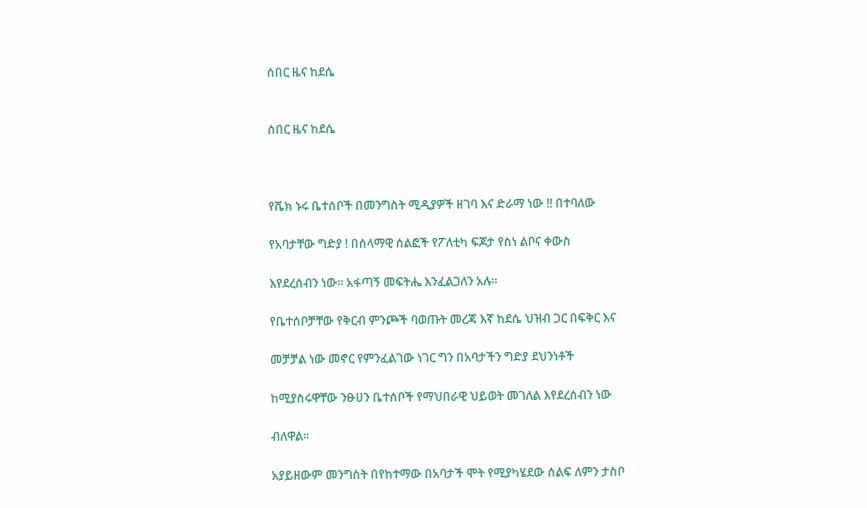ሰበር ዜና ከደሴ


ሰበር ዜና ከደሴ



የሼክ ኑሩ ቤተሰቦች በመንግስት ሚዲያዎች ዘገባ እና ድራማ ነው !! በተባለው

የአባታቸው ግድያ ! በሰላማዊ ሰልፎች የፖለቲካ ፍጆታ የስነ ልቦና ቀውስ

እየደረሰብን ነው። አፋጣኝ መፍትሔ እንፈልጋለን አሉ።

የቤተሰቦቻቸው የቅርብ ምንጮች ባወጡት መረጃ እኛ ከደሴ ህዝብ ጋር በፍቅር እና

መቻቻል ነው መኖር የምንፈልገው ነገር ግን በአባታችን ግድያ ደህንነቶች

ከሚያስሩዋቸው ንፁሀን ቤተሰቦች የማህበራዊ ህይወት መገለል እየደረሰብን ነው

ብለዋል።

አያይዘውም መንግስት በየከተማው በአባታች ሞት የሚያካሄደው ሰልፍ ለምን ታስቦ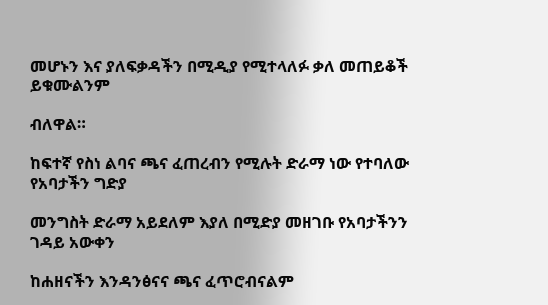መሆኑን እና ያለፍቃዳችን በሚዲያ የሚተላለፉ ቃለ መጠይቆች ይቁሙልንም

ብለዋል።

ከፍተኛ የስነ ልባና ጫና ፈጠረብን የሚሉት ድራማ ነው የተባለው የአባታችን ግድያ

መንግስት ድራማ አይደለም እያለ በሚድያ መዘገቡ የአባታችንን ገዳይ አውቀን

ከሐዘናችን እንዳንፅናና ጫና ፈጥሮብናልም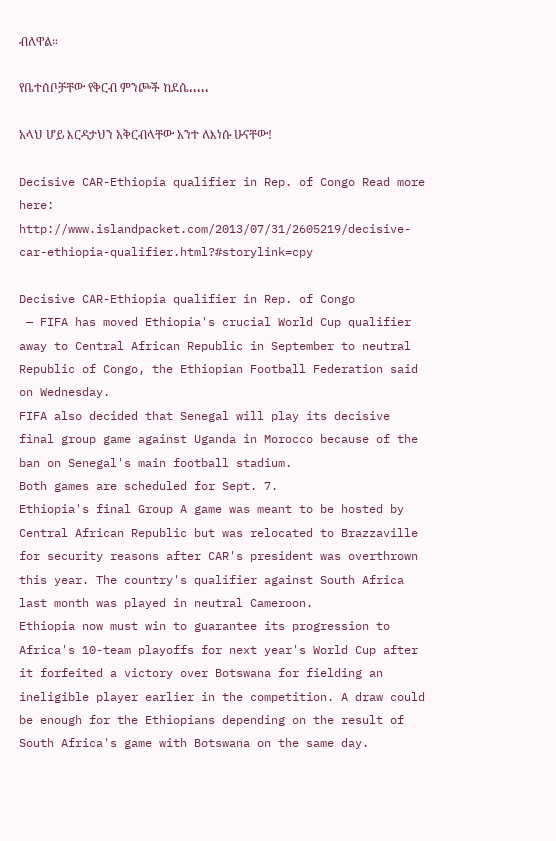ብለዋል።

የቤተሰቦቻቸው የቅርብ ምንጮች ከደሴ،،،،،

አላህ ሆይ እርዳታህን አቅርብላቸው አንተ ለእነሱ ሁናቸው!

Decisive CAR-Ethiopia qualifier in Rep. of Congo Read more here: http://www.islandpacket.com/2013/07/31/2605219/decisive-car-ethiopia-qualifier.html?#storylink=cpy

Decisive CAR-Ethiopia qualifier in Rep. of Congo
 — FIFA has moved Ethiopia's crucial World Cup qualifier away to Central African Republic in September to neutral Republic of Congo, the Ethiopian Football Federation said on Wednesday.
FIFA also decided that Senegal will play its decisive final group game against Uganda in Morocco because of the ban on Senegal's main football stadium.
Both games are scheduled for Sept. 7.
Ethiopia's final Group A game was meant to be hosted by Central African Republic but was relocated to Brazzaville for security reasons after CAR's president was overthrown this year. The country's qualifier against South Africa last month was played in neutral Cameroon.
Ethiopia now must win to guarantee its progression to Africa's 10-team playoffs for next year's World Cup after it forfeited a victory over Botswana for fielding an ineligible player earlier in the competition. A draw could be enough for the Ethiopians depending on the result of South Africa's game with Botswana on the same day.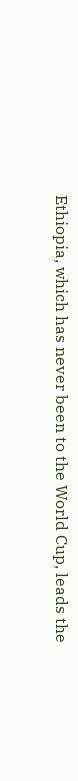Ethiopia, which has never been to the World Cup, leads the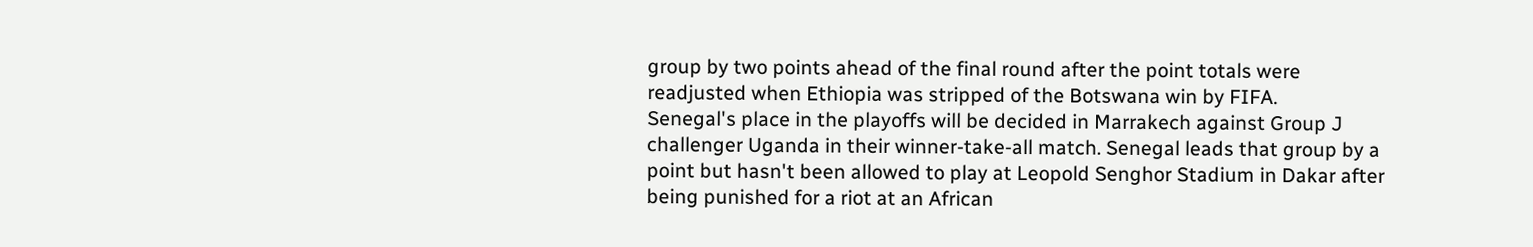group by two points ahead of the final round after the point totals were readjusted when Ethiopia was stripped of the Botswana win by FIFA.
Senegal's place in the playoffs will be decided in Marrakech against Group J challenger Uganda in their winner-take-all match. Senegal leads that group by a point but hasn't been allowed to play at Leopold Senghor Stadium in Dakar after being punished for a riot at an African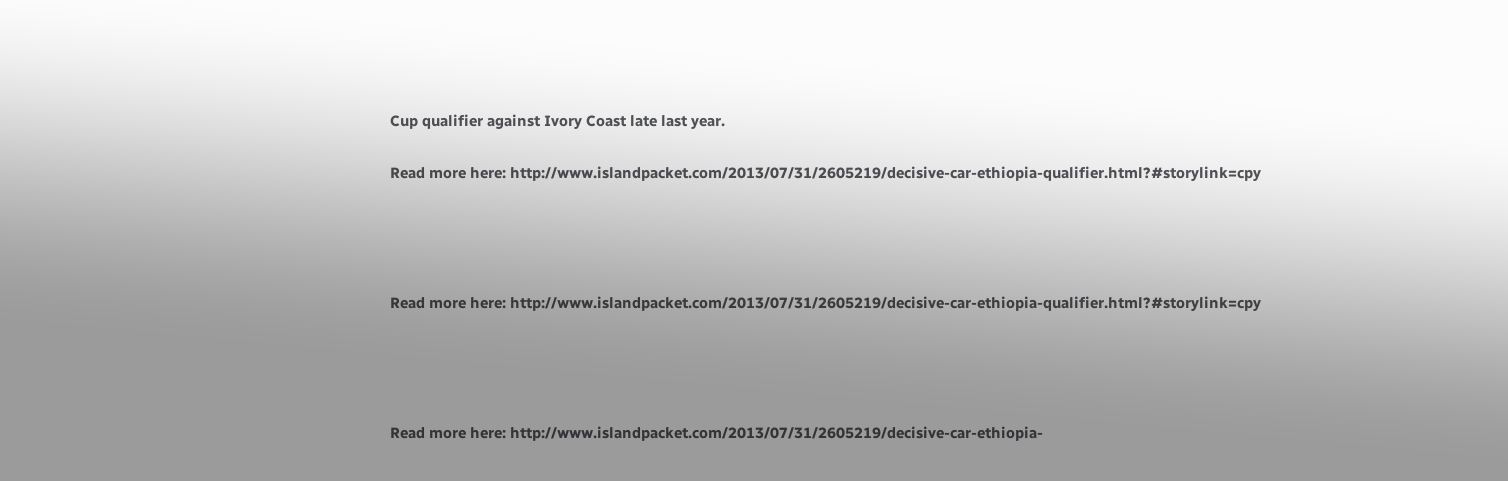Cup qualifier against Ivory Coast late last year.

Read more here: http://www.islandpacket.com/2013/07/31/2605219/decisive-car-ethiopia-qualifier.html?#storylink=cpy




Read more here: http://www.islandpacket.com/2013/07/31/2605219/decisive-car-ethiopia-qualifier.html?#storylink=cpy




Read more here: http://www.islandpacket.com/2013/07/31/2605219/decisive-car-ethiopia-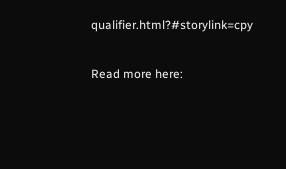qualifier.html?#storylink=cpy

Read more here: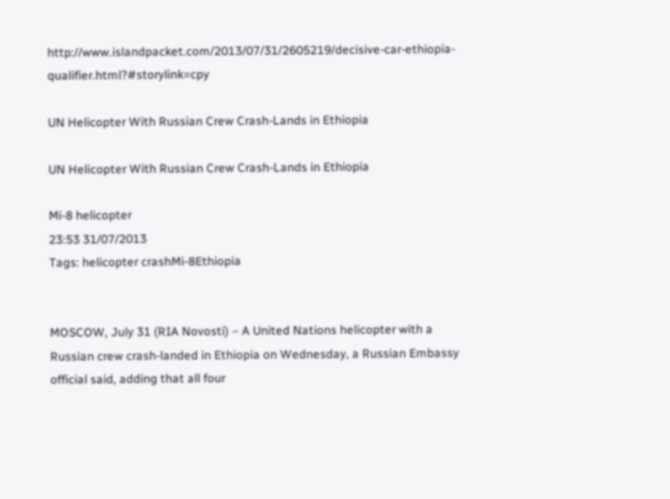http://www.islandpacket.com/2013/07/31/2605219/decisive-car-ethiopia-qualifier.html?#storylink=cpy

UN Helicopter With Russian Crew Crash-Lands in Ethiopia

UN Helicopter With Russian Crew Crash-Lands in Ethiopia

Mi-8 helicopter
23:53 31/07/2013
Tags: helicopter crashMi-8Ethiopia


MOSCOW, July 31 (RIA Novosti) – A United Nations helicopter with a Russian crew crash-landed in Ethiopia on Wednesday, a Russian Embassy official said, adding that all four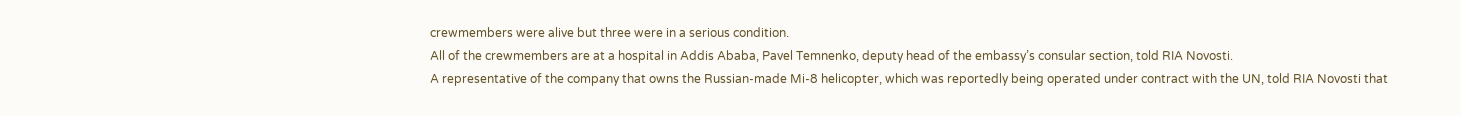crewmembers were alive but three were in a serious condition.
All of the crewmembers are at a hospital in Addis Ababa, Pavel Temnenko, deputy head of the embassy’s consular section, told RIA Novosti.
A representative of the company that owns the Russian-made Mi-8 helicopter, which was reportedly being operated under contract with the UN, told RIA Novosti that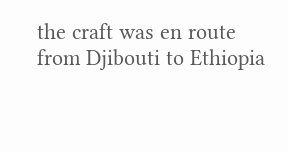the craft was en route from Djibouti to Ethiopia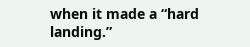when it made a “hard landing.”